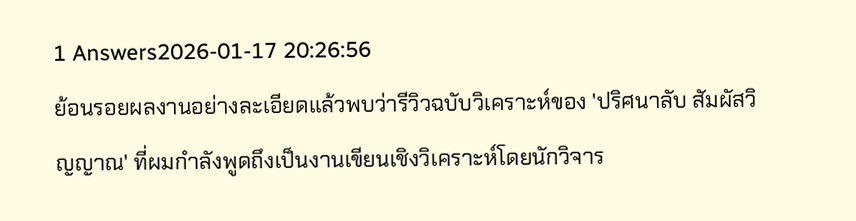1 Answers2026-01-17 20:26:56
ย้อนรอยผลงานอย่างละเอียดแล้วพบว่ารีวิวฉบับวิเคราะห์ของ 'ปริศนาลับ สัมผัสวิญญาณ' ที่ผมกำลังพูดถึงเป็นงานเขียนเชิงวิเคราะห์โดยนักวิจาร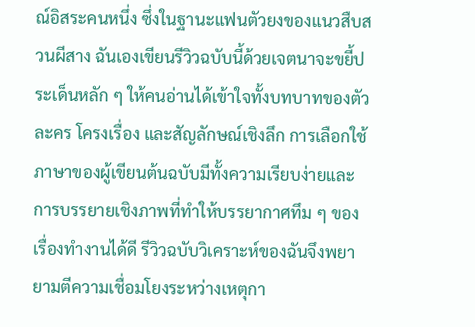ณ์อิสระคนหนึ่ง ซึ่งในฐานะแฟนตัวยงของแนวสืบสวนผีสาง ฉันเองเขียนรีวิวฉบับนี้ด้วยเจตนาจะขยี้ประเด็นหลัก ๆ ให้คนอ่านได้เข้าใจทั้งบทบาทของตัวละคร โครงเรื่อง และสัญลักษณ์เชิงลึก การเลือกใช้ภาษาของผู้เขียนต้นฉบับมีทั้งความเรียบง่ายและการบรรยายเชิงภาพที่ทำให้บรรยากาศทึม ๆ ของเรื่องทำงานได้ดี รีวิวฉบับวิเคราะห์ของฉันจึงพยายามตีความเชื่อมโยงระหว่างเหตุกา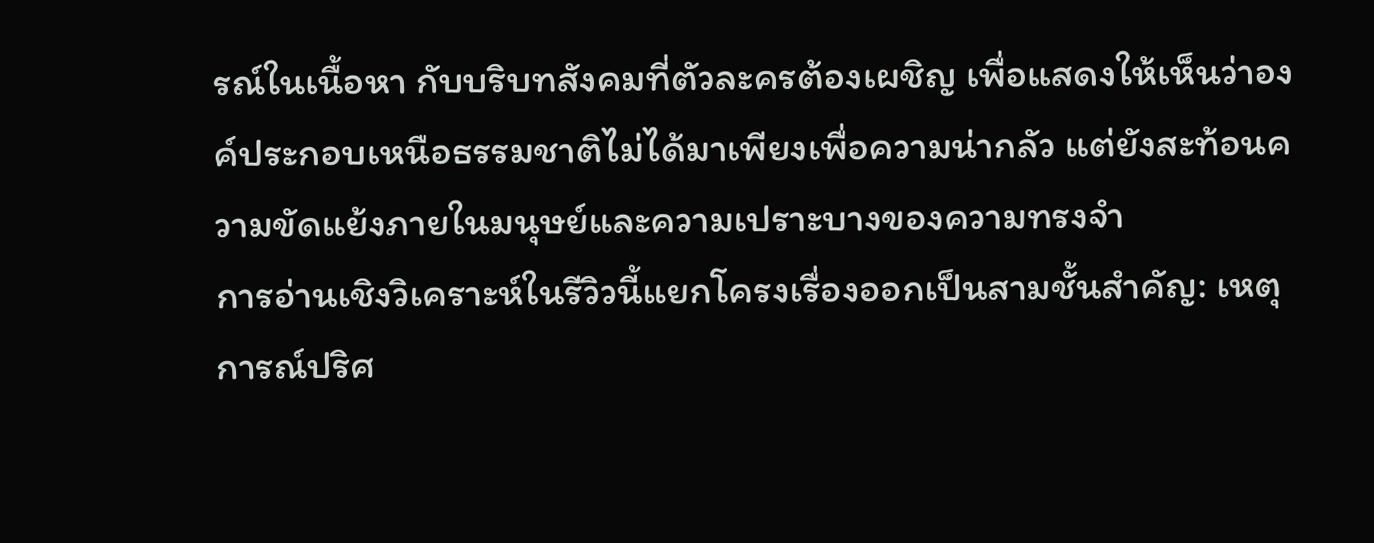รณ์ในเนื้อหา กับบริบทสังคมที่ตัวละครต้องเผชิญ เพื่อแสดงให้เห็นว่าองค์ประกอบเหนือธรรมชาติไม่ได้มาเพียงเพื่อความน่ากลัว แต่ยังสะท้อนความขัดแย้งภายในมนุษย์และความเปราะบางของความทรงจำ
การอ่านเชิงวิเคราะห์ในรีวิวนี้แยกโครงเรื่องออกเป็นสามชั้นสำคัญ: เหตุการณ์ปริศ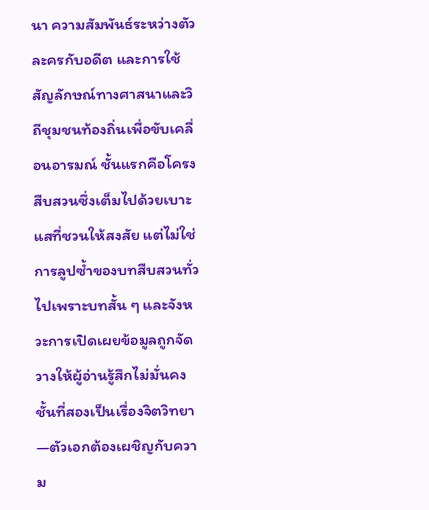นา ความสัมพันธ์ระหว่างตัวละครกับอดีต และการใช้สัญลักษณ์ทางศาสนาและวิถีชุมชนท้องถิ่นเพื่อขับเคลื่อนอารมณ์ ชั้นแรกคือโครงสืบสวนซึ่งเต็มไปด้วยเบาะแสที่ชวนให้สงสัย แต่ไม่ใช่การลูปซ้ำของบทสืบสวนทั่วไปเพราะบทสั้น ๆ และจังหวะการเปิดเผยข้อมูลถูกจัดวางให้ผู้อ่านรู้สึกไม่มั่นคง ชั้นที่สองเป็นเรื่องจิตวิทยา—ตัวเอกต้องเผชิญกับความ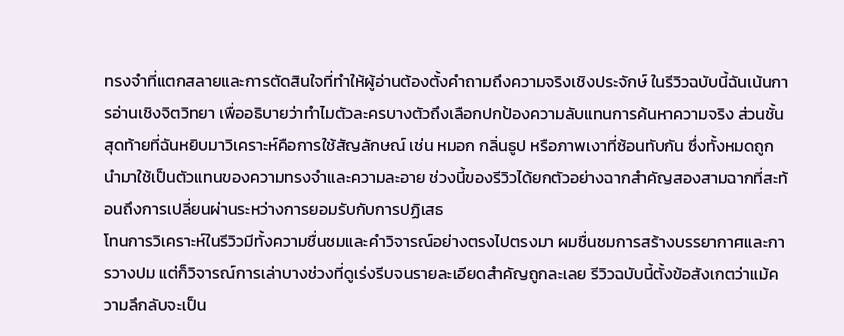ทรงจำที่แตกสลายและการตัดสินใจที่ทำให้ผู้อ่านต้องตั้งคำถามถึงความจริงเชิงประจักษ์ ในรีวิวฉบับนี้ฉันเน้นการอ่านเชิงจิตวิทยา เพื่ออธิบายว่าทำไมตัวละครบางตัวถึงเลือกปกป้องความลับแทนการค้นหาความจริง ส่วนชั้นสุดท้ายที่ฉันหยิบมาวิเคราะห์คือการใช้สัญลักษณ์ เช่น หมอก กลิ่นธูป หรือภาพเงาที่ซ้อนทับกัน ซึ่งทั้งหมดถูกนำมาใช้เป็นตัวแทนของความทรงจำและความละอาย ช่วงนี้ของรีวิวได้ยกตัวอย่างฉากสำคัญสองสามฉากที่สะท้อนถึงการเปลี่ยนผ่านระหว่างการยอมรับกับการปฏิเสธ
โทนการวิเคราะห์ในรีวิวมีทั้งความชื่นชมและคำวิจารณ์อย่างตรงไปตรงมา ผมชื่นชมการสร้างบรรยากาศและการวางปม แต่ก็วิจารณ์การเล่าบางช่วงที่ดูเร่งรีบจนรายละเอียดสำคัญถูกละเลย รีวิวฉบับนี้ตั้งข้อสังเกตว่าแม้ความลึกลับจะเป็น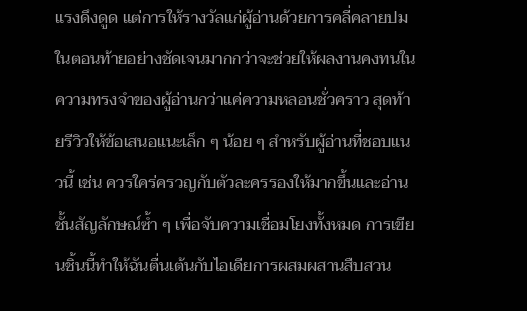แรงดึงดูด แต่การให้รางวัลแก่ผู้อ่านด้วยการคลี่คลายปมในตอนท้ายอย่างชัดเจนมากกว่าจะช่วยให้ผลงานคงทนในความทรงจำของผู้อ่านกว่าแค่ความหลอนชั่วคราว สุดท้ายรีวิวให้ข้อเสนอแนะเล็ก ๆ น้อย ๆ สำหรับผู้อ่านที่ชอบแนวนี้ เช่น ควรใคร่ครวญกับตัวละครรองให้มากขึ้นและอ่านชั้นสัญลักษณ์ซ้ำ ๆ เพื่อจับความเชื่อมโยงทั้งหมด การเขียนชิ้นนี้ทำให้ฉันตื่นเต้นกับไอเดียการผสมผสานสืบสวน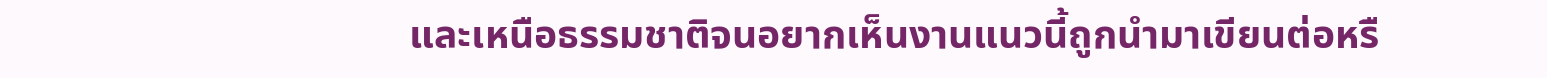และเหนือธรรมชาติจนอยากเห็นงานแนวนี้ถูกนำมาเขียนต่อหรื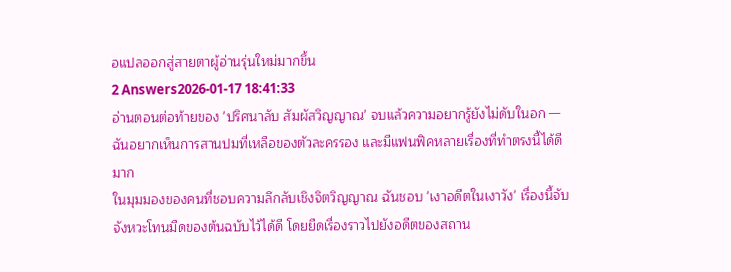อแปลออกสู่สายตาผู้อ่านรุ่นใหม่มากขึ้น
2 Answers2026-01-17 18:41:33
อ่านตอนต่อท้ายของ 'ปริศนาลับ สัมผัสวิญญาณ' จบแล้วความอยากรู้ยังไม่ดับในอก — ฉันอยากเห็นการสานปมที่เหลือของตัวละครรอง และมีแฟนฟิคหลายเรื่องที่ทำตรงนี้ได้ดีมาก
ในมุมมองของคนที่ชอบความลึกลับเชิงจิตวิญญาณ ฉันชอบ 'เงาอดีตในเงาวัง' เรื่องนี้จับจังหวะโทนมืดของต้นฉบับไว้ได้ดี โดยยืดเรื่องราวไปยังอดีตของสถาน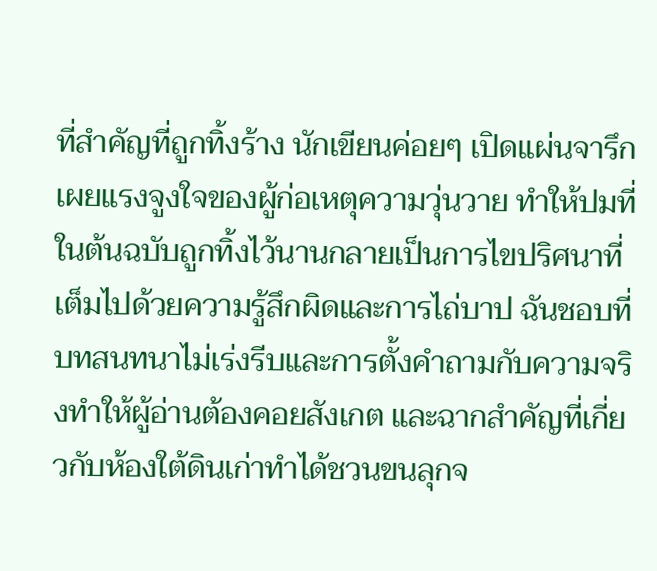ที่สำคัญที่ถูกทิ้งร้าง นักเขียนค่อยๆ เปิดแผ่นจารึก เผยแรงจูงใจของผู้ก่อเหตุความวุ่นวาย ทำให้ปมที่ในต้นฉบับถูกทิ้งไว้นานกลายเป็นการไขปริศนาที่เต็มไปด้วยความรู้สึกผิดและการไถ่บาป ฉันชอบที่บทสนทนาไม่เร่งรีบและการตั้งคำถามกับความจริงทำให้ผู้อ่านต้องคอยสังเกต และฉากสำคัญที่เกี่ยวกับห้องใต้ดินเก่าทำได้ชวนขนลุกจ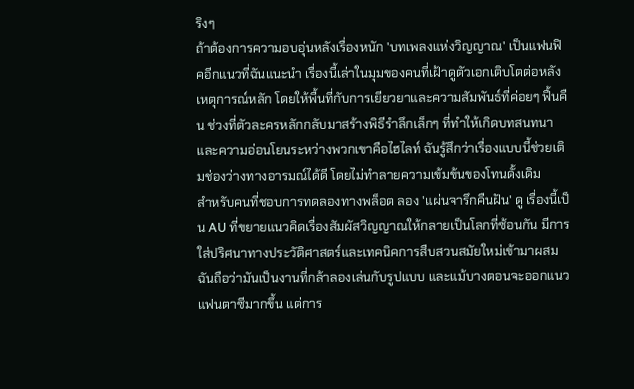ริงๆ
ถ้าต้องการความอบอุ่นหลังเรื่องหนัก 'บทเพลงแห่งวิญญาณ' เป็นแฟนฟิคอีกแนวที่ฉันแนะนำ เรื่องนี้เล่าในมุมของคนที่เฝ้าดูตัวเอกเติบโตต่อหลังเหตุการณ์หลัก โดยให้พื้นที่กับการเยียวยาและความสัมพันธ์ที่ค่อยๆ ฟื้นคืน ช่วงที่ตัวละครหลักกลับมาสร้างพิธีรำลึกเล็กๆ ที่ทำให้เกิดบทสนทนาและความอ่อนโยนระหว่างพวกเขาคือไฮไลท์ ฉันรู้สึกว่าเรื่องแบบนี้ช่วยเติมช่องว่างทางอารมณ์ได้ดี โดยไม่ทำลายความเข้มข้นของโทนดั้งเดิม
สำหรับคนที่ชอบการทดลองทางพล็อต ลอง 'แผ่นจารึกคืนฝัน' ดู เรื่องนี้เป็น AU ที่ขยายแนวคิดเรื่องสัมผัสวิญญาณให้กลายเป็นโลกที่ซ้อนกัน มีการใส่ปริศนาทางประวัติศาสตร์และเทคนิคการสืบสวนสมัยใหม่เข้ามาผสม ฉันถือว่ามันเป็นงานที่กล้าลองเล่นกับรูปแบบ และแม้บางตอนจะออกแนวแฟนตาซีมากขึ้น แต่การ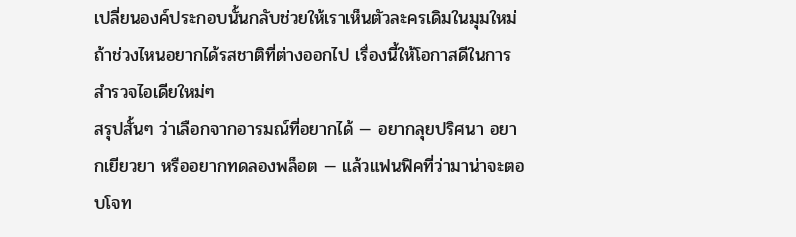เปลี่ยนองค์ประกอบนั้นกลับช่วยให้เราเห็นตัวละครเดิมในมุมใหม่ ถ้าช่วงไหนอยากได้รสชาติที่ต่างออกไป เรื่องนี้ให้โอกาสดีในการสำรวจไอเดียใหม่ๆ
สรุปสั้นๆ ว่าเลือกจากอารมณ์ที่อยากได้ — อยากลุยปริศนา อยากเยียวยา หรืออยากทดลองพล็อต — แล้วแฟนฟิคที่ว่ามาน่าจะตอบโจท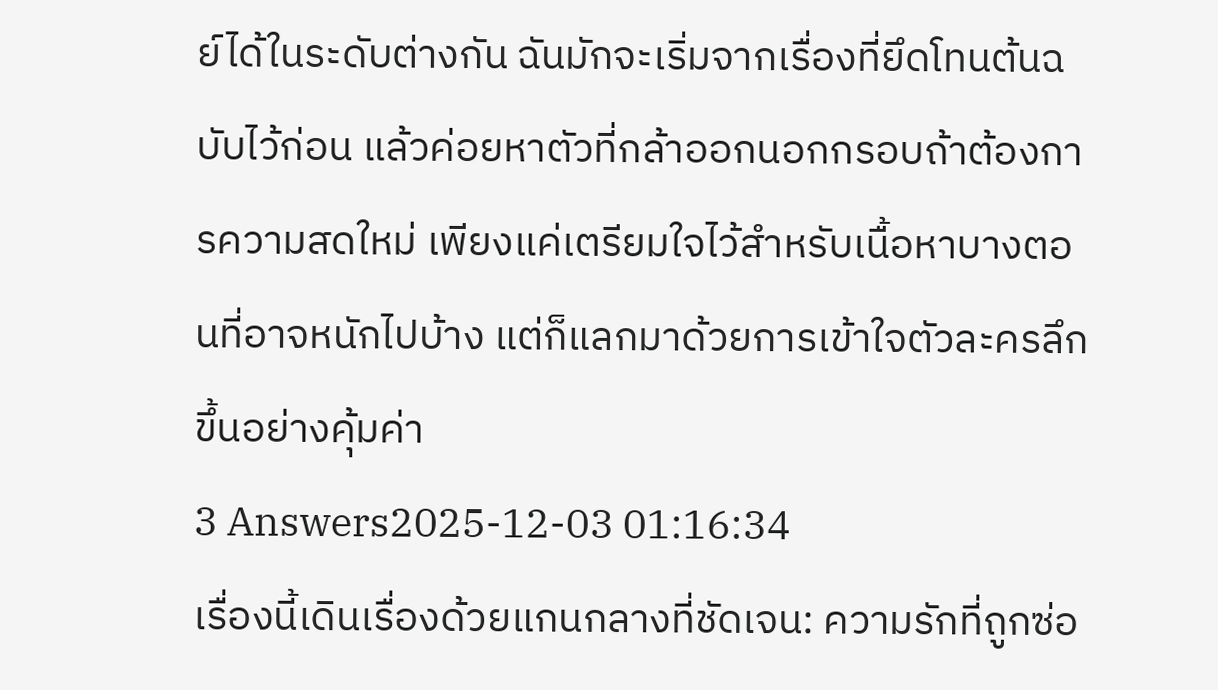ย์ได้ในระดับต่างกัน ฉันมักจะเริ่มจากเรื่องที่ยึดโทนต้นฉบับไว้ก่อน แล้วค่อยหาตัวที่กล้าออกนอกกรอบถ้าต้องการความสดใหม่ เพียงแค่เตรียมใจไว้สำหรับเนื้อหาบางตอนที่อาจหนักไปบ้าง แต่ก็แลกมาด้วยการเข้าใจตัวละครลึกขึ้นอย่างคุ้มค่า
3 Answers2025-12-03 01:16:34
เรื่องนี้เดินเรื่องด้วยแกนกลางที่ชัดเจน: ความรักที่ถูกซ่อ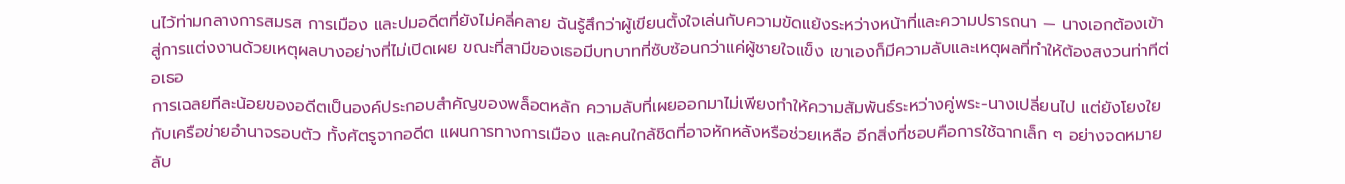นไว้ท่ามกลางการสมรส การเมือง และปมอดีตที่ยังไม่คลี่คลาย ฉันรู้สึกว่าผู้เขียนตั้งใจเล่นกับความขัดแย้งระหว่างหน้าที่และความปรารถนา — นางเอกต้องเข้าสู่การแต่งงานด้วยเหตุผลบางอย่างที่ไม่เปิดเผย ขณะที่สามีของเธอมีบทบาทที่ซับซ้อนกว่าแค่ผู้ชายใจแข็ง เขาเองก็มีความลับและเหตุผลที่ทำให้ต้องสงวนท่าทีต่อเธอ
การเฉลยทีละน้อยของอดีตเป็นองค์ประกอบสำคัญของพล็อตหลัก ความลับที่เผยออกมาไม่เพียงทำให้ความสัมพันธ์ระหว่างคู่พระ-นางเปลี่ยนไป แต่ยังโยงใยกับเครือข่ายอำนาจรอบตัว ทั้งศัตรูจากอดีต แผนการทางการเมือง และคนใกล้ชิดที่อาจหักหลังหรือช่วยเหลือ อีกสิ่งที่ชอบคือการใช้ฉากเล็ก ๆ อย่างจดหมายลับ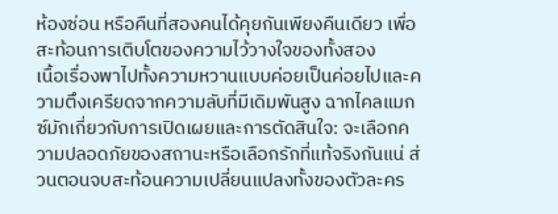ห้องซ่อน หรือคืนที่สองคนได้คุยกันเพียงคืนเดียว เพื่อสะท้อนการเติบโตของความไว้วางใจของทั้งสอง
เนื้อเรื่องพาไปทั้งความหวานแบบค่อยเป็นค่อยไปและความตึงเครียดจากความลับที่มีเดิมพันสูง ฉากไคลแมกซ์มักเกี่ยวกับการเปิดเผยและการตัดสินใจ: จะเลือกความปลอดภัยของสถานะหรือเลือกรักที่แท้จริงกันแน่ ส่วนตอนจบสะท้อนความเปลี่ยนแปลงทั้งของตัวละคร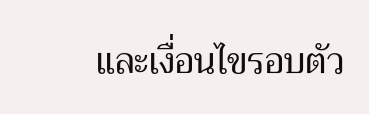และเงื่อนไขรอบตัว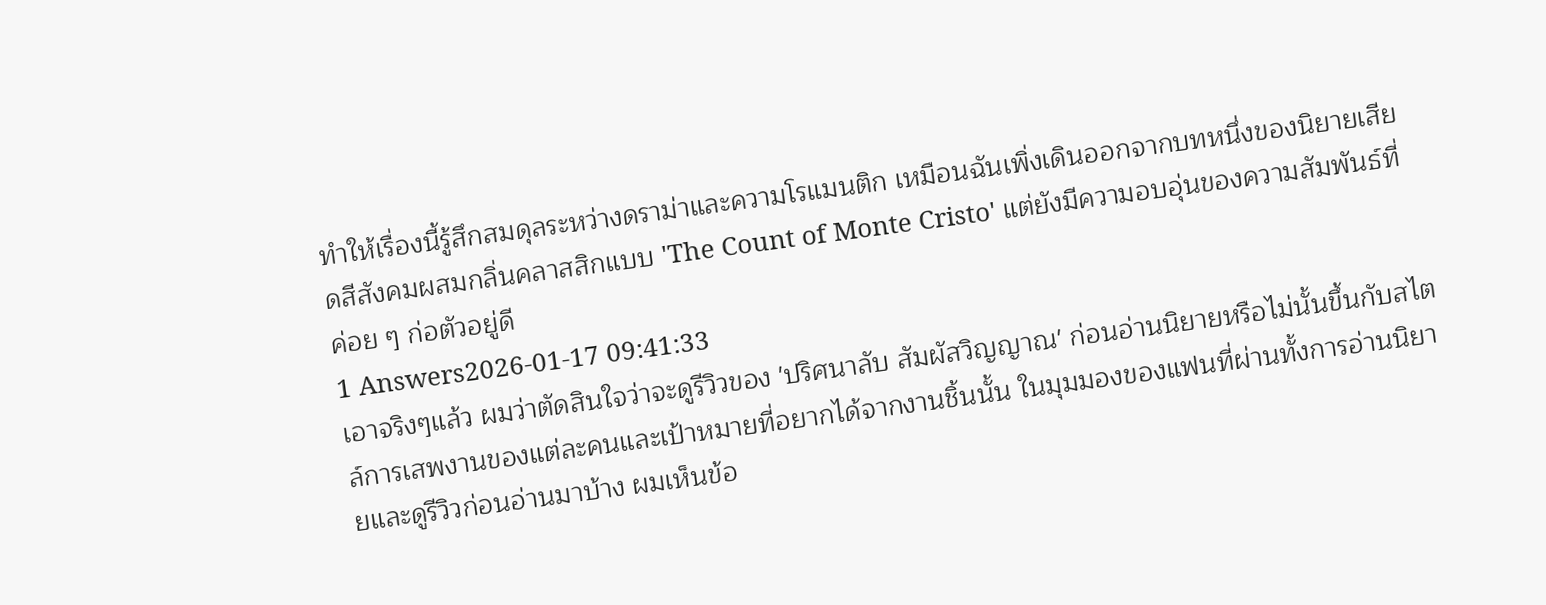ทำให้เรื่องนี้รู้สึกสมดุลระหว่างดราม่าและความโรแมนติก เหมือนฉันเพิ่งเดินออกจากบทหนึ่งของนิยายเสียดสีสังคมผสมกลิ่นคลาสสิกแบบ 'The Count of Monte Cristo' แต่ยังมีความอบอุ่นของความสัมพันธ์ที่ค่อย ๆ ก่อตัวอยู่ดี
1 Answers2026-01-17 09:41:33
เอาจริงๆแล้ว ผมว่าตัดสินใจว่าจะดูรีวิวของ 'ปริศนาลับ สัมผัสวิญญาณ' ก่อนอ่านนิยายหรือไม่นั้นขึ้นกับสไตล์การเสพงานของแต่ละคนและเป้าหมายที่อยากได้จากงานชิ้นนั้น ในมุมมองของแฟนที่ผ่านทั้งการอ่านนิยายและดูรีวิวก่อนอ่านมาบ้าง ผมเห็นข้อ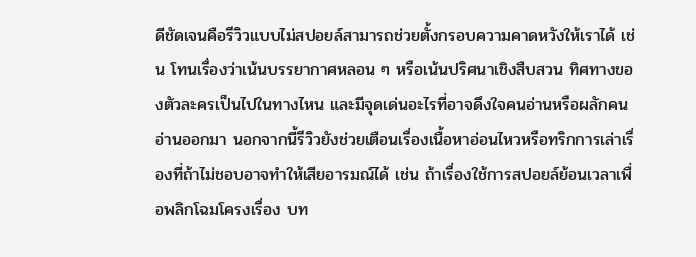ดีชัดเจนคือรีวิวแบบไม่สปอยล์สามารถช่วยตั้งกรอบความคาดหวังให้เราได้ เช่น โทนเรื่องว่าเน้นบรรยากาศหลอน ๆ หรือเน้นปริศนาเชิงสืบสวน ทิศทางของตัวละครเป็นไปในทางไหน และมีจุดเด่นอะไรที่อาจดึงใจคนอ่านหรือผลักคนอ่านออกมา นอกจากนี้รีวิวยังช่วยเตือนเรื่องเนื้อหาอ่อนไหวหรือทริกการเล่าเรื่องที่ถ้าไม่ชอบอาจทำให้เสียอารมณ์ได้ เช่น ถ้าเรื่องใช้การสปอยล์ย้อนเวลาเพื่อพลิกโฉมโครงเรื่อง บท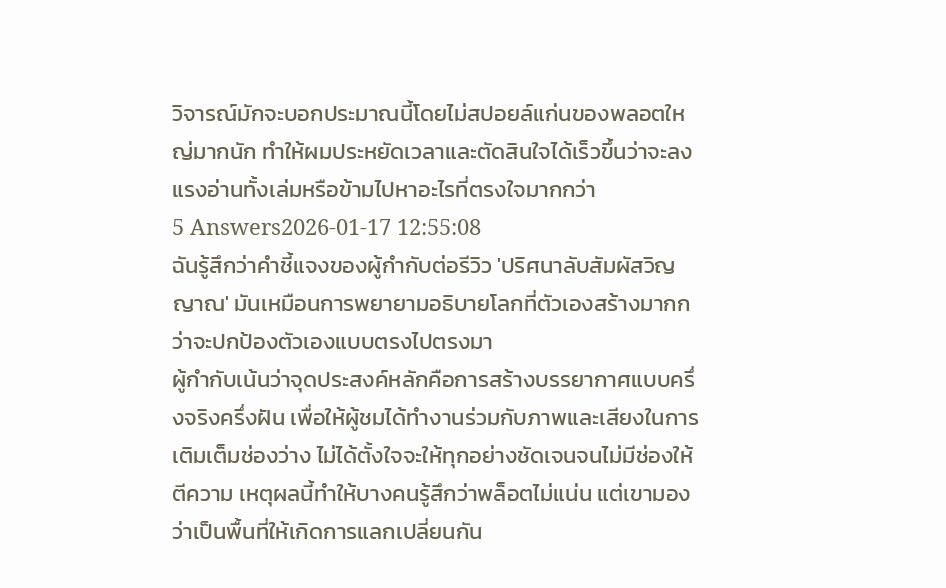วิจารณ์มักจะบอกประมาณนี้โดยไม่สปอยล์แก่นของพลอตใหญ่มากนัก ทำให้ผมประหยัดเวลาและตัดสินใจได้เร็วขึ้นว่าจะลงแรงอ่านทั้งเล่มหรือข้ามไปหาอะไรที่ตรงใจมากกว่า
5 Answers2026-01-17 12:55:08
ฉันรู้สึกว่าคำชี้แจงของผู้กำกับต่อรีวิว 'ปริศนาลับสัมผัสวิญญาณ' มันเหมือนการพยายามอธิบายโลกที่ตัวเองสร้างมากกว่าจะปกป้องตัวเองแบบตรงไปตรงมา
ผู้กำกับเน้นว่าจุดประสงค์หลักคือการสร้างบรรยากาศแบบครึ่งจริงครึ่งฝัน เพื่อให้ผู้ชมได้ทำงานร่วมกับภาพและเสียงในการเติมเต็มช่องว่าง ไม่ได้ตั้งใจจะให้ทุกอย่างชัดเจนจนไม่มีช่องให้ตีความ เหตุผลนี้ทำให้บางคนรู้สึกว่าพล็อตไม่แน่น แต่เขามองว่าเป็นพื้นที่ให้เกิดการแลกเปลี่ยนกัน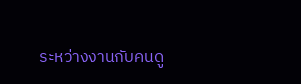ระหว่างงานกับคนดู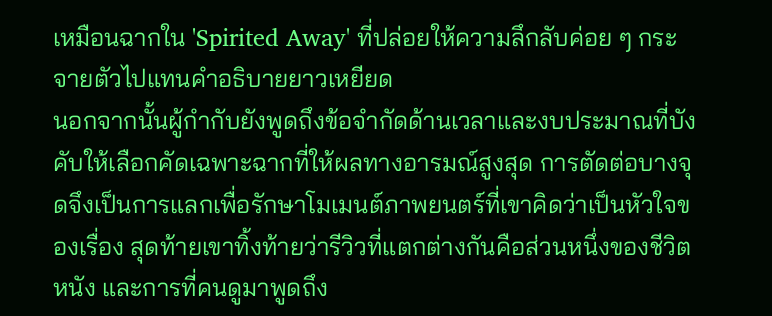เหมือนฉากใน 'Spirited Away' ที่ปล่อยให้ความลึกลับค่อย ๆ กระจายตัวไปแทนคำอธิบายยาวเหยียด
นอกจากนั้นผู้กำกับยังพูดถึงข้อจำกัดด้านเวลาและงบประมาณที่บังคับให้เลือกคัดเฉพาะฉากที่ให้ผลทางอารมณ์สูงสุด การตัดต่อบางจุดจึงเป็นการแลกเพื่อรักษาโมเมนต์ภาพยนตร์ที่เขาคิดว่าเป็นหัวใจของเรื่อง สุดท้ายเขาทิ้งท้ายว่ารีวิวที่แตกต่างกันคือส่วนหนึ่งของชีวิตหนัง และการที่คนดูมาพูดถึง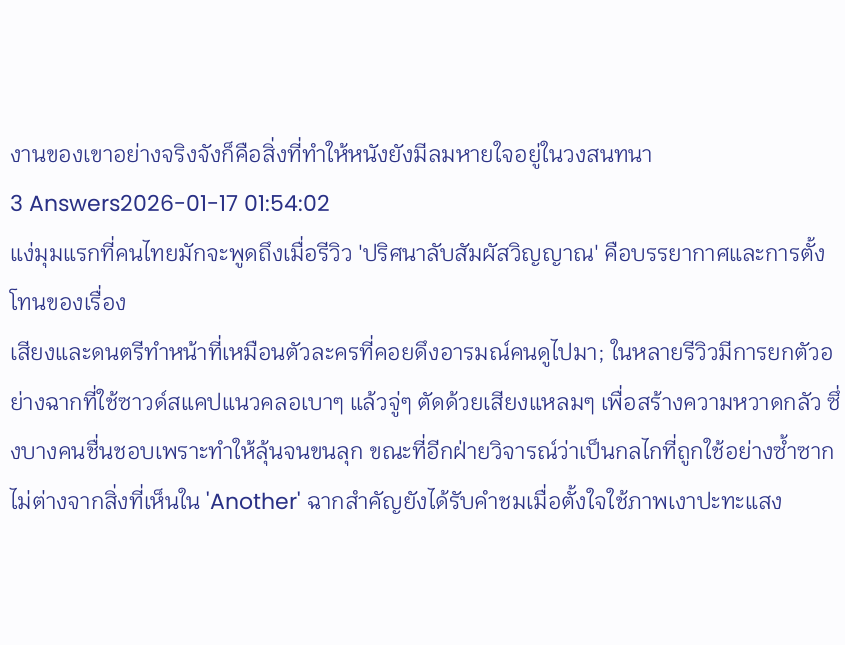งานของเขาอย่างจริงจังก็คือสิ่งที่ทำให้หนังยังมีลมหายใจอยู่ในวงสนทนา
3 Answers2026-01-17 01:54:02
แง่มุมแรกที่คนไทยมักจะพูดถึงเมื่อรีวิว 'ปริศนาลับสัมผัสวิญญาณ' คือบรรยากาศและการตั้งโทนของเรื่อง
เสียงและดนตรีทำหน้าที่เหมือนตัวละครที่คอยดึงอารมณ์คนดูไปมา; ในหลายรีวิวมีการยกตัวอย่างฉากที่ใช้ซาวด์สแคปแนวคลอเบาๆ แล้วจู่ๆ ตัดด้วยเสียงแหลมๆ เพื่อสร้างความหวาดกลัว ซึ่งบางคนชื่นชอบเพราะทำให้ลุ้นจนขนลุก ขณะที่อีกฝ่ายวิจารณ์ว่าเป็นกลไกที่ถูกใช้อย่างซ้ำซากไม่ต่างจากสิ่งที่เห็นใน 'Another' ฉากสำคัญยังได้รับคำชมเมื่อตั้งใจใช้ภาพเงาปะทะแสง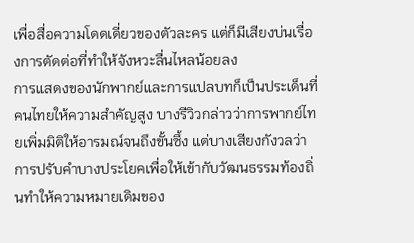เพื่อสื่อความโดดเดี่ยวของตัวละคร แต่ก็มีเสียงบ่นเรื่องการตัดต่อที่ทำให้จังหวะลื่นไหลน้อยลง
การแสดงของนักพากย์และการแปลบทก็เป็นประเด็นที่คนไทยให้ความสำคัญสูง บางรีวิวกล่าวว่าการพากย์ไทยเพิ่มมิติให้อารมณ์จนถึงขั้นซึ้ง แต่บางเสียงกังวลว่าการปรับคำบางประโยคเพื่อให้เข้ากับวัฒนธรรมท้องถิ่นทำให้ความหมายเดิมของ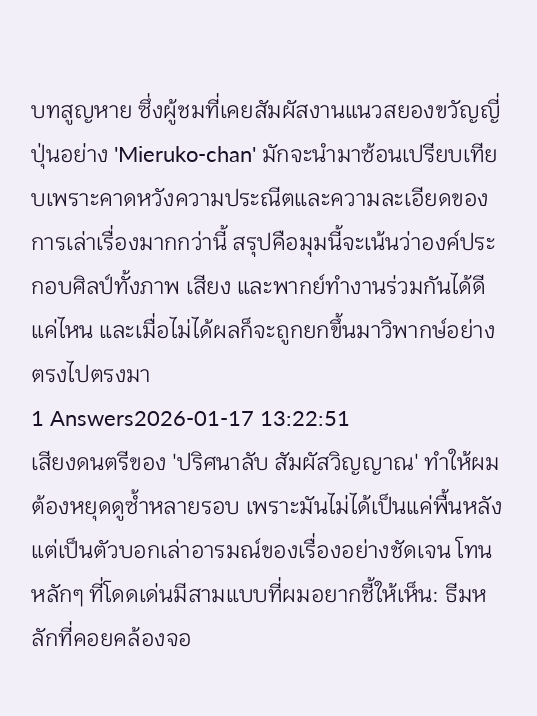บทสูญหาย ซึ่งผู้ชมที่เคยสัมผัสงานแนวสยองขวัญญี่ปุ่นอย่าง 'Mieruko-chan' มักจะนำมาซ้อนเปรียบเทียบเพราะคาดหวังความประณีตและความละเอียดของการเล่าเรื่องมากกว่านี้ สรุปคือมุมนี้จะเน้นว่าองค์ประกอบศิลป์ทั้งภาพ เสียง และพากย์ทำงานร่วมกันได้ดีแค่ไหน และเมื่อไม่ได้ผลก็จะถูกยกขึ้นมาวิพากษ์อย่างตรงไปตรงมา
1 Answers2026-01-17 13:22:51
เสียงดนตรีของ 'ปริศนาลับ สัมผัสวิญญาณ' ทำให้ผมต้องหยุดดูซ้ำหลายรอบ เพราะมันไม่ได้เป็นแค่พื้นหลังแต่เป็นตัวบอกเล่าอารมณ์ของเรื่องอย่างชัดเจน โทนหลักๆ ที่โดดเด่นมีสามแบบที่ผมอยากชี้ให้เห็น: ธีมหลักที่คอยคล้องจอ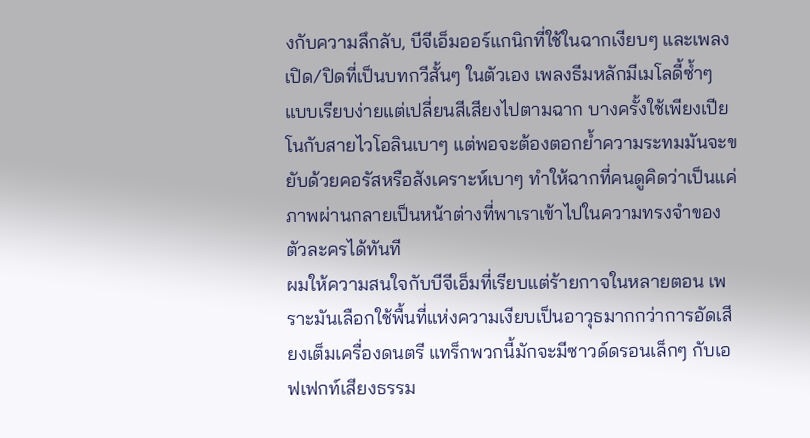งกับความลึกลับ, บีจีเอ็มออร์แกนิกที่ใช้ในฉากเงียบๆ และเพลงเปิด/ปิดที่เป็นบทกวีสั้นๆ ในตัวเอง เพลงธีมหลักมีเมโลดี้ซ้ำๆ แบบเรียบง่ายแต่เปลี่ยนสีเสียงไปตามฉาก บางครั้งใช้เพียงเปียโนกับสายไวโอลินเบาๆ แต่พอจะต้องตอกย้ำความระทมมันจะขยับด้วยคอรัสหรือสังเคราะห์เบาๆ ทำให้ฉากที่คนดูคิดว่าเป็นแค่ภาพผ่านกลายเป็นหน้าต่างที่พาเราเข้าไปในความทรงจำของตัวละครได้ทันที
ผมให้ความสนใจกับบีจีเอ็มที่เรียบแต่ร้ายกาจในหลายตอน เพราะมันเลือกใช้พื้นที่แห่งความเงียบเป็นอาวุธมากกว่าการอัดเสียงเต็มเครื่องดนตรี แทร็กพวกนี้มักจะมีซาวด์ดรอนเล็กๆ กับเอฟเฟกท์เสียงธรรม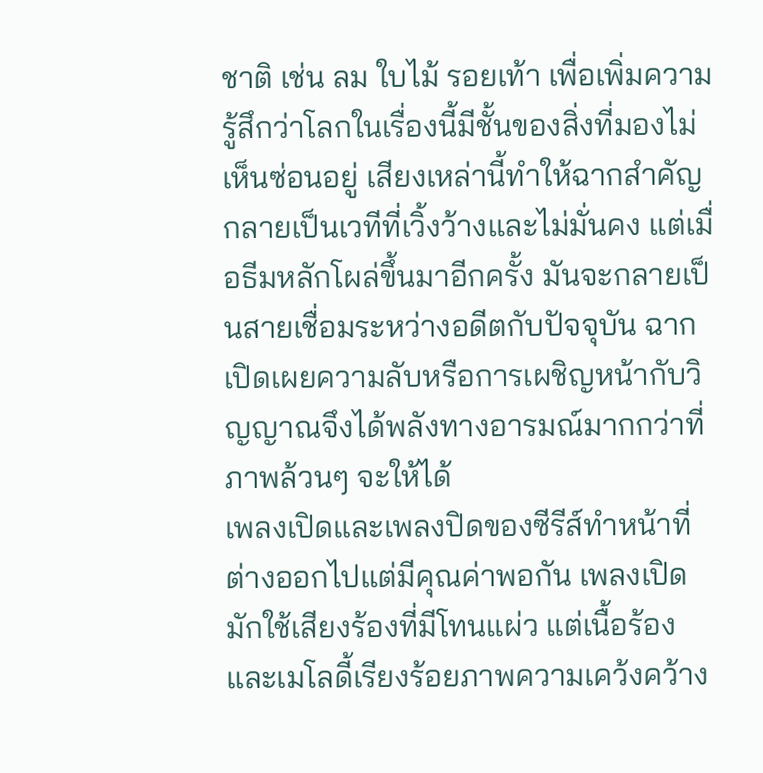ชาติ เช่น ลม ใบไม้ รอยเท้า เพื่อเพิ่มความรู้สึกว่าโลกในเรื่องนี้มีชั้นของสิ่งที่มองไม่เห็นซ่อนอยู่ เสียงเหล่านี้ทำให้ฉากสำคัญกลายเป็นเวทีที่เวิ้งว้างและไม่มั่นคง แต่เมื่อธีมหลักโผล่ขึ้นมาอีกครั้ง มันจะกลายเป็นสายเชื่อมระหว่างอดีตกับปัจจุบัน ฉากเปิดเผยความลับหรือการเผชิญหน้ากับวิญญาณจึงได้พลังทางอารมณ์มากกว่าที่ภาพล้วนๆ จะให้ได้
เพลงเปิดและเพลงปิดของซีรีส์ทำหน้าที่ต่างออกไปแต่มีคุณค่าพอกัน เพลงเปิดมักใช้เสียงร้องที่มีโทนแผ่ว แต่เนื้อร้องและเมโลดี้เรียงร้อยภาพความเคว้งคว้าง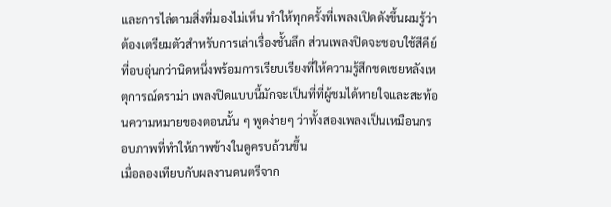และการไล่ตามสิ่งที่มองไม่เห็น ทำให้ทุกครั้งที่เพลงเปิดดังขึ้นผมรู้ว่าต้องเตรียมตัวสำหรับการเล่าเรื่องชั้นลึก ส่วนเพลงปิดจะชอบใช้สีคีย์ที่อบอุ่นกว่านิดหนึ่งพร้อมการเรียบเรียงที่ให้ความรู้สึกชดเชยหลังเหตุการณ์ดราม่า เพลงปิดแบบนี้มักจะเป็นที่ที่ผู้ชมได้หายใจและสะท้อนความหมายของตอนนั้น ๆ พูดง่ายๆ ว่าทั้งสองเพลงเป็นเหมือนกรอบภาพที่ทำให้ภาพข้างในดูครบถ้วนขึ้น
เมื่อลองเทียบกับผลงานดนตรีจาก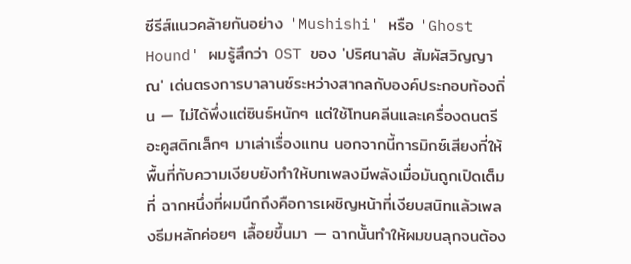ซีรีส์แนวคล้ายกันอย่าง 'Mushishi' หรือ 'Ghost Hound' ผมรู้สึกว่า OST ของ 'ปริศนาลับ สัมผัสวิญญาณ' เด่นตรงการบาลานซ์ระหว่างสากลกับองค์ประกอบท้องถิ่น — ไม่ได้พึ่งแต่ซินธ์หนักๆ แต่ใช้โทนคลีนและเครื่องดนตรีอะคูสติกเล็กๆ มาเล่าเรื่องแทน นอกจากนี้การมิกซ์เสียงที่ให้พื้นที่กับความเงียบยังทำให้บทเพลงมีพลังเมื่อมันถูกเปิดเต็มที่ ฉากหนึ่งที่ผมนึกถึงคือการเผชิญหน้าที่เงียบสนิทแล้วเพลงธีมหลักค่อยๆ เลื้อยขึ้นมา — ฉากนั้นทำให้ผมขนลุกจนต้อง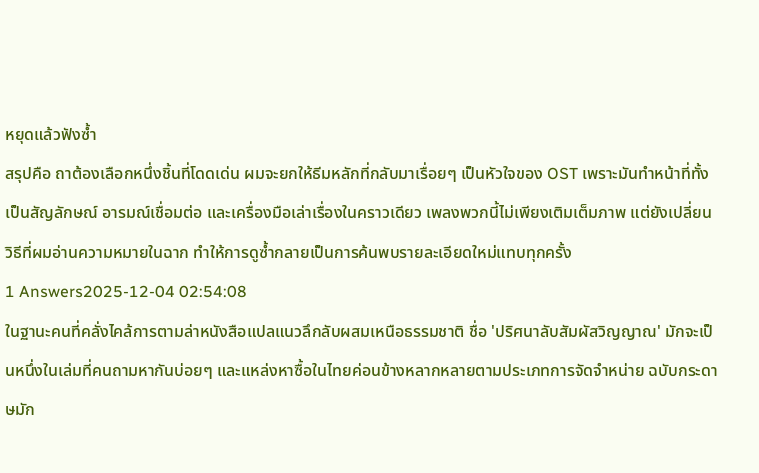หยุดแล้วฟังซ้ำ
สรุปคือ ถาต้องเลือกหนึ่งชิ้นที่โดดเด่น ผมจะยกให้ธีมหลักที่กลับมาเรื่อยๆ เป็นหัวใจของ OST เพราะมันทำหน้าที่ทั้งเป็นสัญลักษณ์ อารมณ์เชื่อมต่อ และเครื่องมือเล่าเรื่องในคราวเดียว เพลงพวกนี้ไม่เพียงเติมเต็มภาพ แต่ยังเปลี่ยนวิธีที่ผมอ่านความหมายในฉาก ทำให้การดูซ้ำกลายเป็นการค้นพบรายละเอียดใหม่แทบทุกครั้ง
1 Answers2025-12-04 02:54:08
ในฐานะคนที่คลั่งไคล้การตามล่าหนังสือแปลแนวลึกลับผสมเหนือธรรมชาติ ชื่อ 'ปริศนาลับสัมผัสวิญญาณ' มักจะเป็นหนึ่งในเล่มที่คนถามหากันบ่อยๆ และแหล่งหาซื้อในไทยค่อนข้างหลากหลายตามประเภทการจัดจำหน่าย ฉบับกระดาษมัก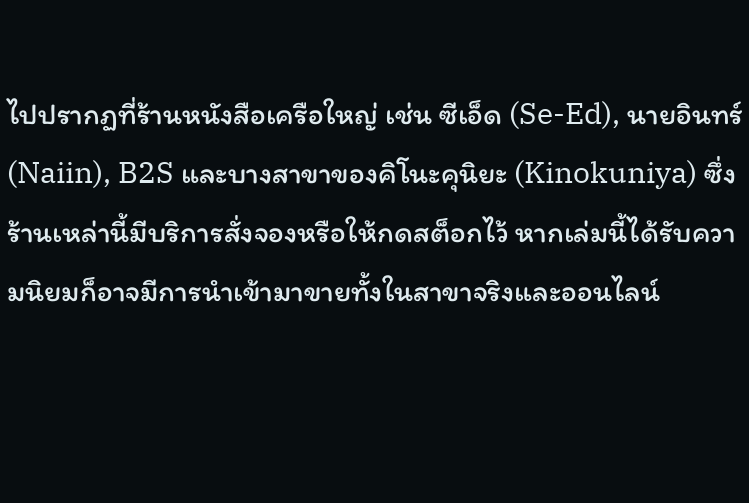ไปปรากฏที่ร้านหนังสือเครือใหญ่ เช่น ซีเอ็ด (Se-Ed), นายอินทร์ (Naiin), B2S และบางสาขาของคิโนะคุนิยะ (Kinokuniya) ซึ่งร้านเหล่านี้มีบริการสั่งจองหรือให้กดสต็อกไว้ หากเล่มนี้ได้รับความนิยมก็อาจมีการนำเข้ามาขายทั้งในสาขาจริงและออนไลน์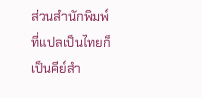ส่วนสำนักพิมพ์ที่แปลเป็นไทยก็เป็นคีย์สำ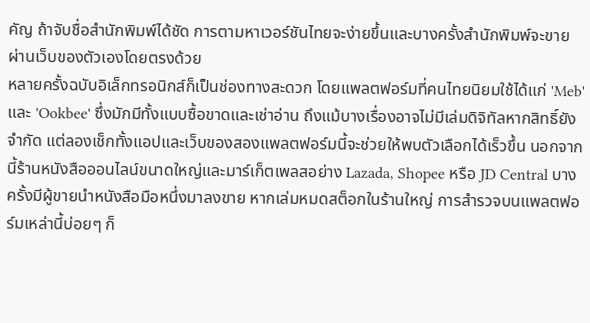คัญ ถ้าจับชื่อสำนักพิมพ์ได้ชัด การตามหาเวอร์ชันไทยจะง่ายขึ้นและบางครั้งสำนักพิมพ์จะขายผ่านเว็บของตัวเองโดยตรงด้วย
หลายครั้งฉบับอิเล็กทรอนิกส์ก็เป็นช่องทางสะดวก โดยแพลตฟอร์มที่คนไทยนิยมใช้ได้แก่ 'Meb' และ 'Ookbee' ซึ่งมักมีทั้งแบบซื้อขาดและเช่าอ่าน ถึงแม้บางเรื่องอาจไม่มีเล่มดิจิทัลหากสิทธิ์ยังจำกัด แต่ลองเช็กทั้งแอปและเว็บของสองแพลตฟอร์มนี้จะช่วยให้พบตัวเลือกได้เร็วขึ้น นอกจากนี้ร้านหนังสือออนไลน์ขนาดใหญ่และมาร์เก็ตเพลสอย่าง Lazada, Shopee หรือ JD Central บางครั้งมีผู้ขายนำหนังสือมือหนึ่งมาลงขาย หากเล่มหมดสต็อกในร้านใหญ่ การสำรวจบนแพลตฟอร์มเหล่านี้บ่อยๆ ก็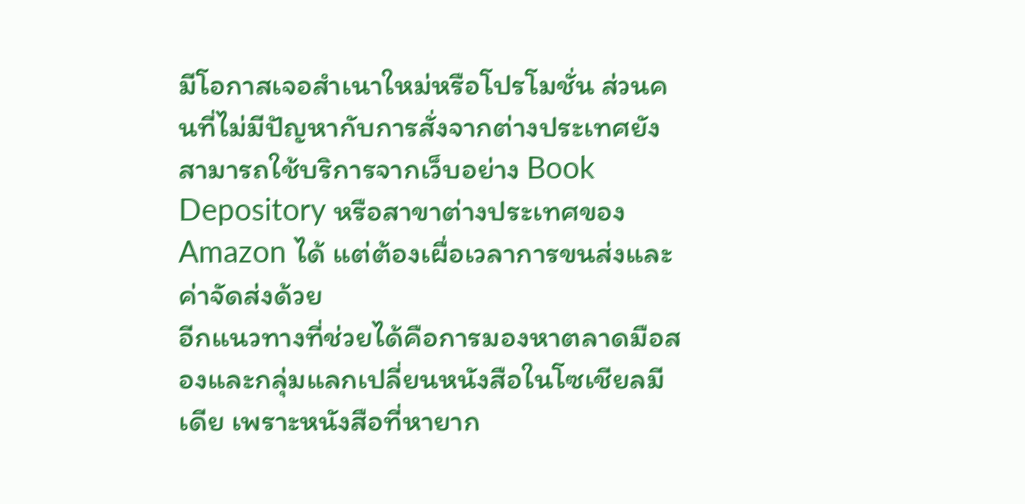มีโอกาสเจอสำเนาใหม่หรือโปรโมชั่น ส่วนคนที่ไม่มีปัญหากับการสั่งจากต่างประเทศยังสามารถใช้บริการจากเว็บอย่าง Book Depository หรือสาขาต่างประเทศของ Amazon ได้ แต่ต้องเผื่อเวลาการขนส่งและค่าจัดส่งด้วย
อีกแนวทางที่ช่วยได้คือการมองหาตลาดมือสองและกลุ่มแลกเปลี่ยนหนังสือในโซเชียลมีเดีย เพราะหนังสือที่หายาก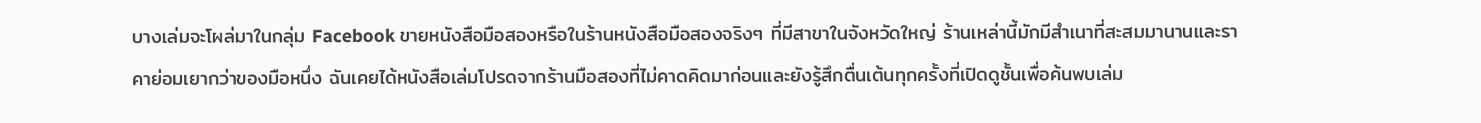บางเล่มจะโผล่มาในกลุ่ม Facebook ขายหนังสือมือสองหรือในร้านหนังสือมือสองจริงๆ ที่มีสาขาในจังหวัดใหญ่ ร้านเหล่านี้มักมีสำเนาที่สะสมมานานและราคาย่อมเยากว่าของมือหนึ่ง ฉันเคยได้หนังสือเล่มโปรดจากร้านมือสองที่ไม่คาดคิดมาก่อนและยังรู้สึกตื่นเต้นทุกครั้งที่เปิดดูชั้นเพื่อค้นพบเล่ม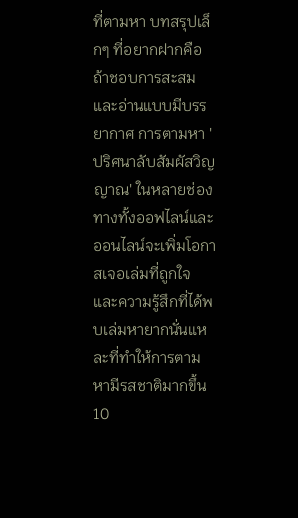ที่ตามหา บทสรุปเล็กๆ ที่อยากฝากคือถ้าชอบการสะสมและอ่านแบบมีบรรยากาศ การตามหา 'ปริศนาลับสัมผัสวิญญาณ' ในหลายช่องทางทั้งออฟไลน์และออนไลน์จะเพิ่มโอกาสเจอเล่มที่ถูกใจ และความรู้สึกที่ได้พบเล่มหายากนั่นแหละที่ทำให้การตามหามีรสชาติมากขึ้น
10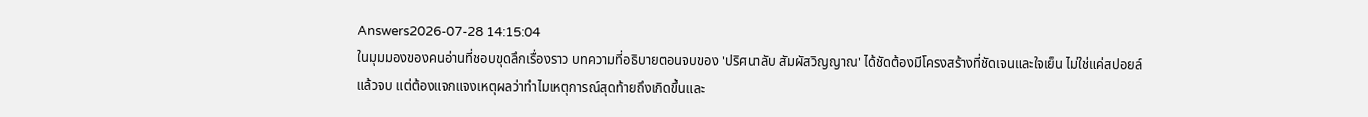Answers2026-07-28 14:15:04
ในมุมมองของคนอ่านที่ชอบขุดลึกเรื่องราว บทความที่อธิบายตอนจบของ 'ปริศนาลับ สัมผัสวิญญาณ' ได้ชัดต้องมีโครงสร้างที่ชัดเจนและใจเย็น ไม่ใช่แค่สปอยล์แล้วจบ แต่ต้องแจกแจงเหตุผลว่าทำไมเหตุการณ์สุดท้ายถึงเกิดขึ้นและ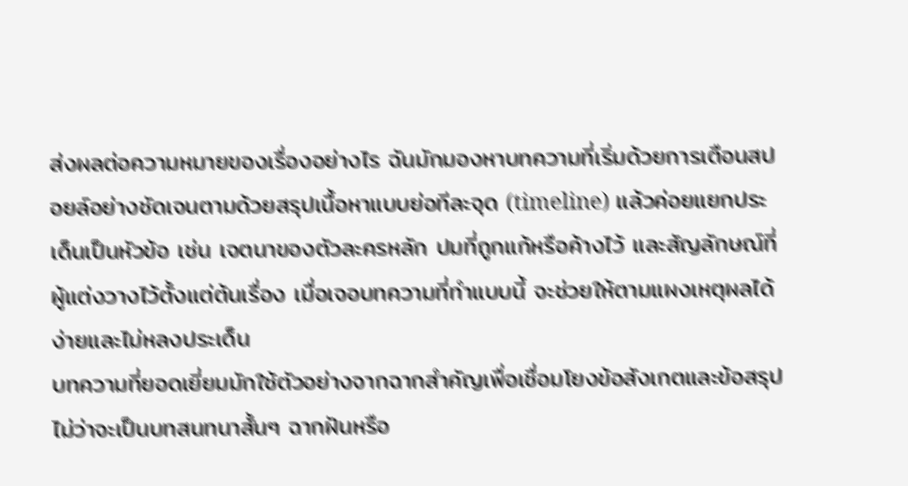ส่งผลต่อความหมายของเรื่องอย่างไร ฉันมักมองหาบทความที่เริ่มด้วยการเตือนสปอยล์อย่างชัดเจนตามด้วยสรุปเนื้อหาแบบย่อทีละจุด (timeline) แล้วค่อยแยกประเด็นเป็นหัวข้อ เช่น เจตนาของตัวละครหลัก ปมที่ถูกแก้หรือค้างไว้ และสัญลักษณ์ที่ผู้แต่งวางไว้ตั้งแต่ต้นเรื่อง เมื่อเจอบทความที่ทำแบบนี้ จะช่วยให้ตามแผงเหตุผลได้ง่ายและไม่หลงประเด็น
บทความที่ยอดเยี่ยมมักใช้ตัวอย่างจากฉากสำคัญเพื่อเชื่อมโยงข้อสังเกตและข้อสรุป ไม่ว่าจะเป็นบทสนทนาสั้นๆ ฉากฝันหรือ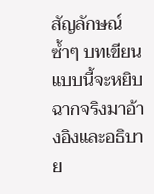สัญลักษณ์ซ้ำๆ บทเขียนแบบนี้จะหยิบฉากจริงมาอ้างอิงและอธิบาย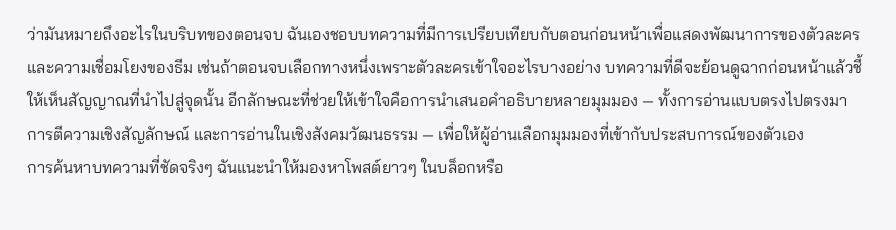ว่ามันหมายถึงอะไรในบริบทของตอนจบ ฉันเองชอบบทความที่มีการเปรียบเทียบกับตอนก่อนหน้าเพื่อแสดงพัฒนาการของตัวละครและความเชื่อมโยงของธีม เช่นถ้าตอนจบเลือกทางหนึ่งเพราะตัวละครเข้าใจอะไรบางอย่าง บทความที่ดีจะย้อนดูฉากก่อนหน้าแล้วชี้ให้เห็นสัญญาณที่นำไปสู่จุดนั้น อีกลักษณะที่ช่วยให้เข้าใจคือการนำเสนอคำอธิบายหลายมุมมอง — ทั้งการอ่านแบบตรงไปตรงมา การตีความเชิงสัญลักษณ์ และการอ่านในเชิงสังคมวัฒนธรรม — เพื่อให้ผู้อ่านเลือกมุมมองที่เข้ากับประสบการณ์ของตัวเอง
การค้นหาบทความที่ชัดจริงๆ ฉันแนะนำให้มองหาโพสต์ยาวๆ ในบล็อกหรือ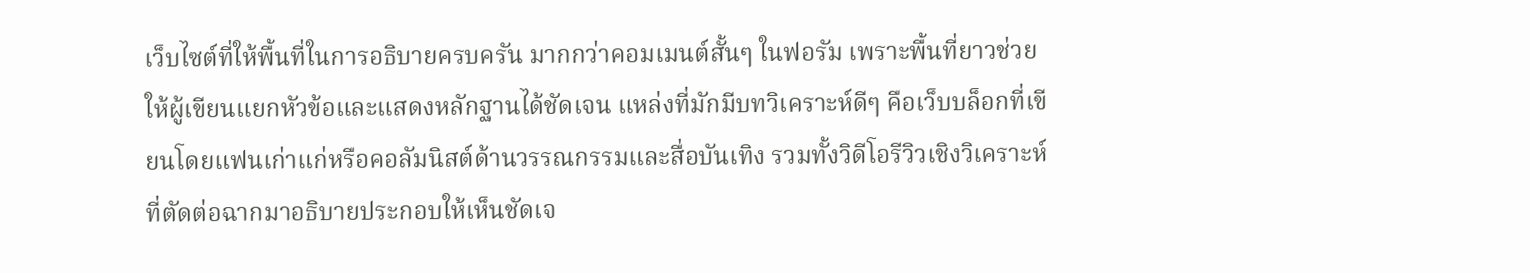เว็บไซต์ที่ให้พื้นที่ในการอธิบายครบครัน มากกว่าคอมเมนต์สั้นๆ ในฟอรัม เพราะพื้นที่ยาวช่วยให้ผู้เขียนแยกหัวข้อและแสดงหลักฐานได้ชัดเจน แหล่งที่มักมีบทวิเคราะห์ดีๆ คือเว็บบล็อกที่เขียนโดยแฟนเก่าแก่หรือคอลัมนิสต์ด้านวรรณกรรมและสื่อบันเทิง รวมทั้งวิดีโอรีวิวเชิงวิเคราะห์ที่ตัดต่อฉากมาอธิบายประกอบให้เห็นชัดเจ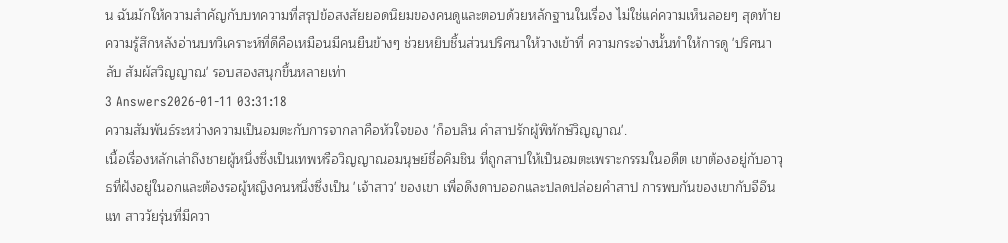น ฉันมักให้ความสำคัญกับบทความที่สรุปข้อสงสัยยอดนิยมของคนดูและตอบด้วยหลักฐานในเรื่อง ไม่ใช่แค่ความเห็นลอยๆ สุดท้าย ความรู้สึกหลังอ่านบทวิเคราะห์ที่ดีคือเหมือนมีคนยืนข้างๆ ช่วยหยิบชิ้นส่วนปริศนาให้วางเข้าที่ ความกระจ่างนั้นทำให้การดู 'ปริศนาลับ สัมผัสวิญญาณ' รอบสองสนุกขึ้นหลายเท่า
3 Answers2026-01-11 03:31:18
ความสัมพันธ์ระหว่างความเป็นอมตะกับการจากลาคือหัวใจของ 'ก็อบลิน คำสาปรักผู้พิทักษ์วิญญาณ'.
เนื้อเรื่องหลักเล่าถึงชายผู้หนึ่งซึ่งเป็นเทพหรือวิญญาณอมนุษย์ชื่อคิมชิน ที่ถูกสาปให้เป็นอมตะเพราะกรรมในอดีต เขาต้องอยู่กับอาวุธที่ฝังอยู่ในอกและต้องรอผู้หญิงคนหนึ่งซึ่งเป็น 'เจ้าสาว' ของเขา เพื่อดึงดาบออกและปลดปล่อยคำสาป การพบกันของเขากับจีอึนแท สาววัยรุ่นที่มีควา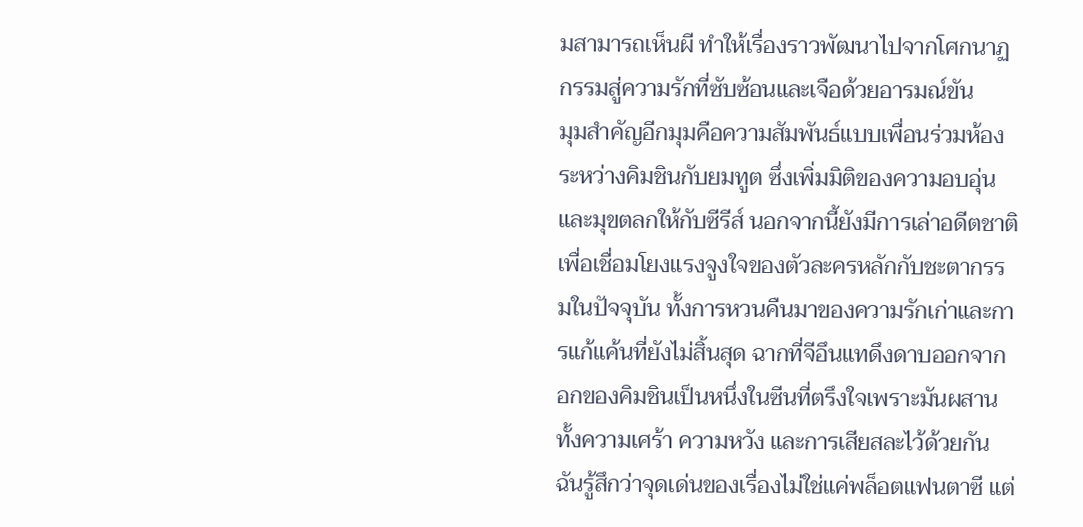มสามารถเห็นผี ทำให้เรื่องราวพัฒนาไปจากโศกนาฏกรรมสู่ความรักที่ซับซ้อนและเจือด้วยอารมณ์ขัน
มุมสำคัญอีกมุมคือความสัมพันธ์แบบเพื่อนร่วมห้องระหว่างคิมชินกับยมทูต ซึ่งเพิ่มมิติของความอบอุ่นและมุขตลกให้กับซีรีส์ นอกจากนี้ยังมีการเล่าอดีตชาติเพื่อเชื่อมโยงแรงจูงใจของตัวละครหลักกับชะตากรรมในปัจจุบัน ทั้งการหวนคืนมาของความรักเก่าและการแก้แค้นที่ยังไม่สิ้นสุด ฉากที่จีอึนแทดึงดาบออกจากอกของคิมชินเป็นหนึ่งในซีนที่ตรึงใจเพราะมันผสานทั้งความเศร้า ความหวัง และการเสียสละไว้ด้วยกัน
ฉันรู้สึกว่าจุดเด่นของเรื่องไม่ใช่แค่พล็อตแฟนตาซี แต่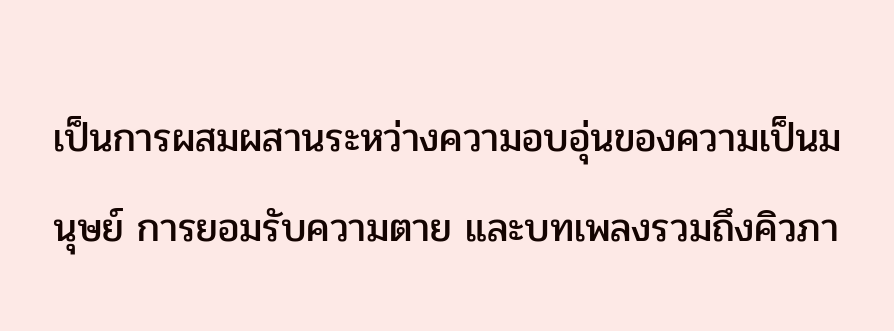เป็นการผสมผสานระหว่างความอบอุ่นของความเป็นมนุษย์ การยอมรับความตาย และบทเพลงรวมถึงคิวภา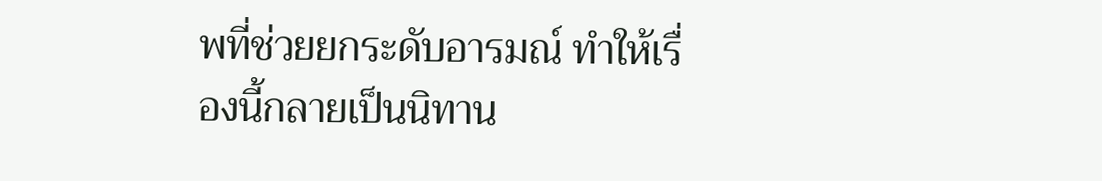พที่ช่วยยกระดับอารมณ์ ทำให้เรื่องนี้กลายเป็นนิทาน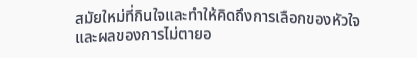สมัยใหม่ที่กินใจและทำให้คิดถึงการเลือกของหัวใจและผลของการไม่ตายอ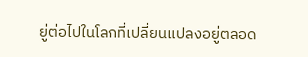ยู่ต่อไปในโลกที่เปลี่ยนแปลงอยู่ตลอด